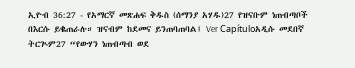ኢዮብ 36:27 - የአማርኛ መጽሐፍ ቅዱስ (ሰማንያ አሃዱ)27 የዝናቡም ነጠብጣቦች በእርሱ ይቈጠራሉ። ዝናብም ከደመና ይንጠባጠባል፤ Ver Capítuloአዲሱ መደበኛ ትርጒም27 “የውሃን ነጠብጣብ ወደ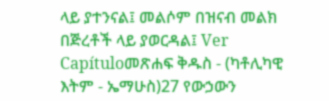ላይ ያተንናል፤ መልሶም በዝናብ መልክ በጅረቶች ላይ ያወርዳል፤ Ver Capítuloመጽሐፍ ቅዱስ - (ካቶሊካዊ እትም - ኤማሁስ)27 የውኃውን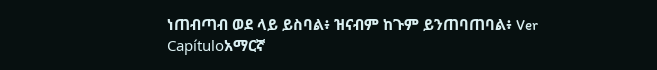ነጠብጣብ ወደ ላይ ይስባል፥ ዝናብም ከጉም ይንጠባጠባል፥ Ver Capítuloአማርኛ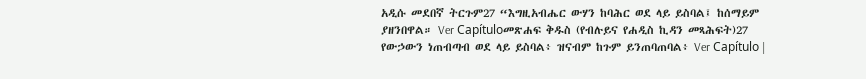አዲሱ መደበኛ ትርጉም27 “እግዚአብሔር ውሃን ከባሕር ወደ ላይ ይስባል፤ ከሰማይም ያዘንበዋል። Ver Capítuloመጽሐፍ ቅዱስ (የብሉይና የሐዲስ ኪዳን መጻሕፍት)27 የውኃውን ነጠብጣብ ወደ ላይ ይስባል፥ ዝናብም ከጉም ይንጠባጠባል፥ Ver Capítulo |